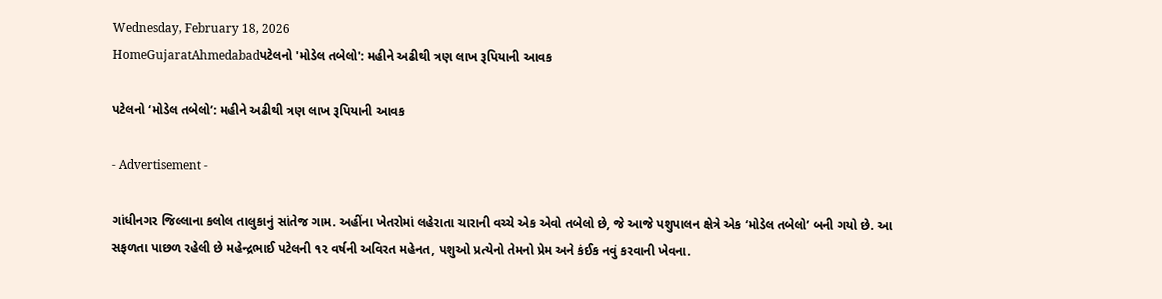Wednesday, February 18, 2026
HomeGujaratAhmedabadપટેલનો 'મોડેલ તબેલો': મહીને અઢીથી ત્રણ લાખ રૂપિયાની આવક

પટેલનો ‘મોડેલ તબેલો’: મહીને અઢીથી ત્રણ લાખ રૂપિયાની આવક

- Advertisement -

ગાંધીનગર જિલ્લાના કલોલ તાલુકાનું સાંતેજ ગામ. અહીંના ખેતરોમાં લહેરાતા ચારાની વચ્ચે એક એવો તબેલો છે, જે આજે પશુપાલન ક્ષેત્રે એક ‘મોડેલ તબેલો’ બની ગયો છે. આ સફળતા પાછળ રહેલી છે મહેન્દ્રભાઈ પટેલની ૧૨ વર્ષની અવિરત મહેનત, પશુઓ પ્રત્યેનો તેમનો પ્રેમ અને કંઈક નવું કરવાની ખેવના.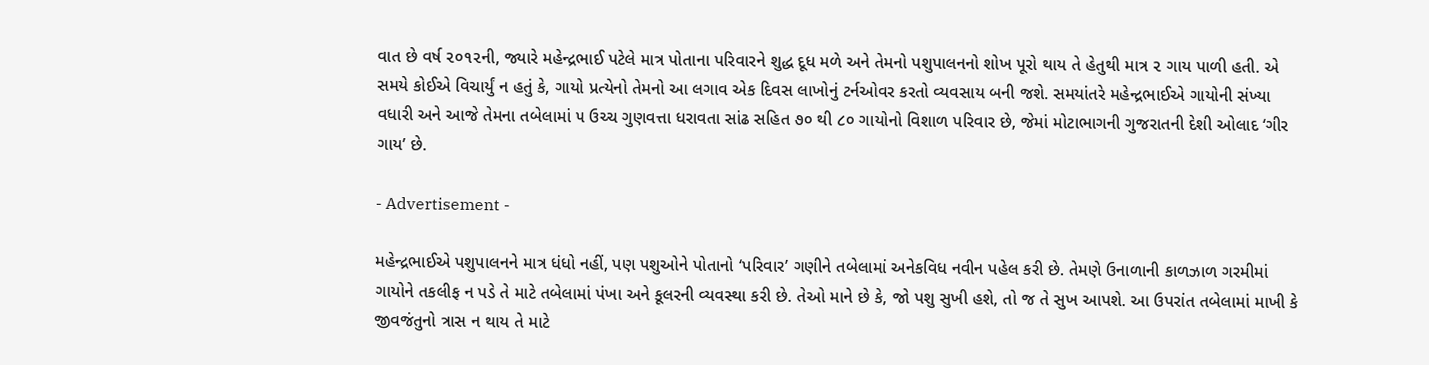વાત છે વર્ષ ૨૦૧૨ની, જ્યારે મહેન્દ્રભાઈ પટેલે માત્ર પોતાના પરિવારને શુદ્ધ દૂધ મળે અને તેમનો પશુપાલનનો શોખ પૂરો થાય તે હેતુથી માત્ર ૨ ગાય પાળી હતી. એ સમયે કોઈએ વિચાર્યું ન હતું કે, ગાયો પ્રત્યેનો તેમનો આ લગાવ એક દિવસ લાખોનું ટર્નઓવર કરતો વ્યવસાય બની જશે. સમયાંતરે મહેન્દ્રભાઈએ ગાયોની સંખ્યા વધારી અને આજે તેમના તબેલામાં ૫ ઉચ્ચ ગુણવત્તા ધરાવતા સાંઢ સહિત ૭૦ થી ૮૦ ગાયોનો વિશાળ પરિવાર છે, જેમાં મોટાભાગની ગુજરાતની દેશી ઓલાદ ‘ગીર ગાય’ છે.

- Advertisement -

મહેન્દ્રભાઈએ પશુપાલનને માત્ર ધંધો નહીં, પણ પશુઓને પોતાનો ‘પરિવાર’ ગણીને તબેલામાં અનેકવિધ નવીન પહેલ કરી છે. તેમણે ઉનાળાની કાળઝાળ ગરમીમાં ગાયોને તકલીફ ન પડે તે માટે તબેલામાં પંખા અને કૂલરની વ્યવસ્થા કરી છે. તેઓ માને છે કે, જો પશુ સુખી હશે, તો જ તે સુખ આપશે. આ ઉપરાંત તબેલામાં માખી કે જીવજંતુનો ત્રાસ ન થાય તે માટે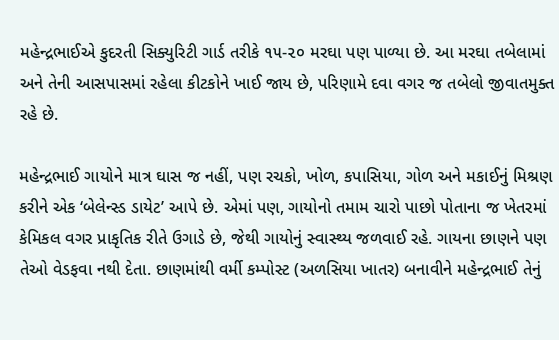મહેન્દ્રભાઈએ કુદરતી સિક્યુરિટી ગાર્ડ તરીકે ૧૫-૨૦ મરઘા પણ પાળ્યા છે. આ મરઘા તબેલામાં અને તેની આસપાસમાં રહેલા કીટકોને ખાઈ જાય છે, પરિણામે દવા વગર જ તબેલો જીવાતમુક્ત રહે છે.

મહેન્દ્રભાઈ ગાયોને માત્ર ઘાસ જ નહીં, પણ રચકો, ખોળ, કપાસિયા, ગોળ અને મકાઈનું મિશ્રણ કરીને એક ‘બેલેન્સ્ડ ડાયેટ’ આપે છે. એમાં પણ, ગાયોનો તમામ ચારો પાછો પોતાના જ ખેતરમાં કેમિકલ વગર પ્રાકૃતિક રીતે ઉગાડે છે, જેથી ગાયોનું સ્વાસ્થ્ય જળવાઈ રહે. ગાયના છાણને પણ તેઓ વેડફવા નથી દેતા. છાણમાંથી વર્મી કમ્પોસ્ટ (અળસિયા ખાતર) બનાવીને મહેન્દ્રભાઈ તેનું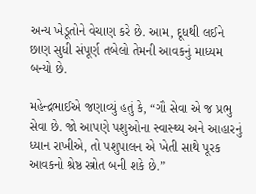અન્ય ખેડૂતોને વેચાણ કરે છે. આમ, દૂધથી લઈને છાણ સુધી સંપૂર્ણ તબેલો તેમની આવકનું માધ્યમ બન્યો છે.

મહેન્દ્રભાઈએ જણાવ્યું હતું કે, “ગૌ સેવા એ જ પ્રભુ સેવા છે. જો આપણે પશુઓના સ્વાસ્થ્ય અને આહારનું ધ્યાન રાખીએ, તો પશુપાલન એ ખેતી સાથે પૂરક આવકનો શ્રેષ્ઠ સ્ત્રોત બની શકે છે.”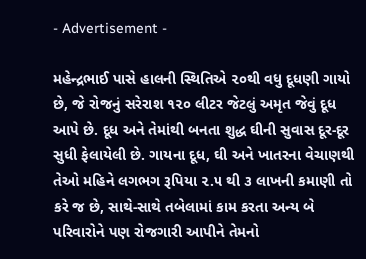- Advertisement -

મહેન્દ્રભાઈ પાસે હાલની સ્થિતિએ ૨૦થી વધુ દૂધણી ગાયો છે, જે રોજનું સરેરાશ ૧૨૦ લીટર જેટલું અમૃત જેવું દૂધ આપે છે. દૂધ અને તેમાંથી બનતા શુદ્ધ ઘીની સુવાસ દૂર-દૂર સુધી ફેલાયેલી છે. ગાયના દૂધ, ઘી અને ખાતરના વેચાણથી તેઓ મહિને લગભગ રૂપિયા ૨.૫ થી ૩ લાખની કમાણી તો કરે જ છે, સાથે-સાથે તબેલામાં કામ કરતા અન્ય બે પરિવારોને પણ રોજગારી આપીને તેમનો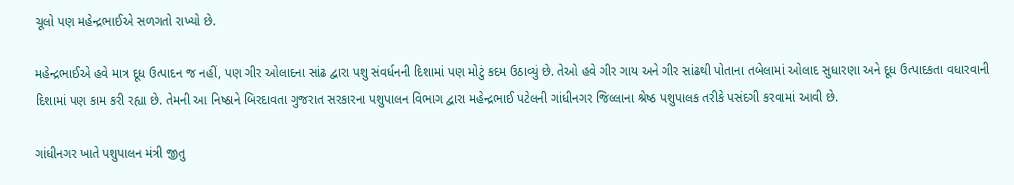ચૂલો પણ મહેન્દ્રભાઈએ સળગતો રાખ્યો છે.

મહેન્દ્રભાઈએ હવે માત્ર દૂધ ઉત્પાદન જ નહીં, પણ ગીર ઓલાદના સાંઢ દ્વારા પશુ સંવર્ધનની દિશામાં પણ મોટું કદમ ઉઠાવ્યું છે. તેઓ હવે ગીર ગાય અને ગીર સાંઢથી પોતાના તબેલામાં ઓલાદ સુધારણા અને દૂધ ઉત્પાદકતા વધારવાની દિશામાં પણ કામ કરી રહ્યા છે. તેમની આ નિષ્ઠાને બિરદાવતા ગુજરાત સરકારના પશુપાલન વિભાગ દ્વારા મહેન્દ્રભાઈ પટેલની ગાંધીનગર જિલ્લાના શ્રેષ્ઠ પશુપાલક તરીકે પસંદગી કરવામાં આવી છે.

ગાંધીનગર ખાતે પશુપાલન મંત્રી જીતુ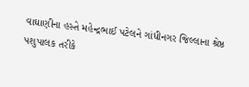વાઘાણીના હસ્તે મહેન્દ્રભાઈ પટેલને ગાંધીનગર જિલ્લાના શ્રેષ્ઠ પશુપાલક તરીકે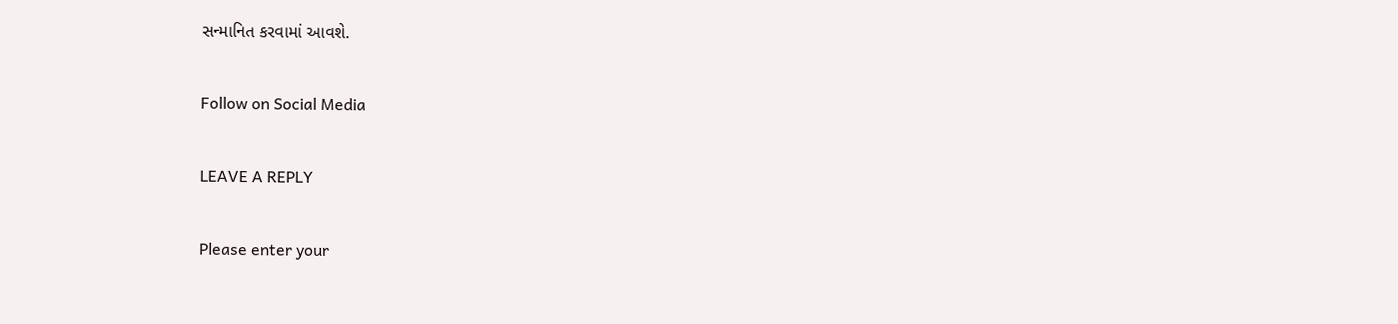સન્માનિત કરવામાં આવશે.

Follow on Social Media

LEAVE A REPLY

Please enter your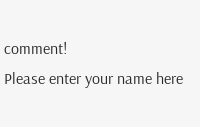comment!
Please enter your name here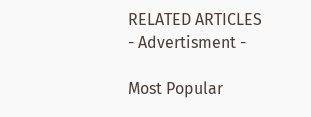RELATED ARTICLES
- Advertisment -

Most Popular